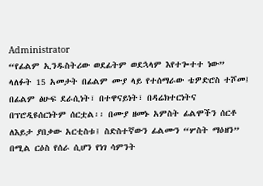Administrator
“የፊልም ኢንዱስትሪው ወደፊትም ወደኋላም እየተጐተተ ነው”
ላለፉት 15 አመታት በፊልም ሙያ ላይ የተሰማራው ቴዎድሮስ ተሾመ፤ በፊልም ፅሁፍ ደራሲነት፣ በተዋናይነት፣ በዳሬክተርነትና በፕሮዲዩሰርነትም ሰርቷል፡፡ በሙያ ዘመኑ አምስት ፊልሞችን ሰርቶ ለእይታ ያበቃው አርቲስቱ፤ ስድስተኛውን ፊልሙን “ሦስት ማዕዘን” በሚል ርዕስ የሰራ ሲሆን የነገ ሳምንት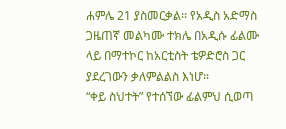ሐምሌ 21 ያስመርቃል፡፡ የአዲስ አድማስ ጋዜጠኛ መልካሙ ተክሌ በአዲሱ ፊልሙ ላይ በማተኮር ከአርቲስት ቴዎድሮስ ጋር ያደረገውን ቃለምልልስ እነሆ፡፡
“ቀይ ስህተት” የተሰኘው ፊልምህ ሲወጣ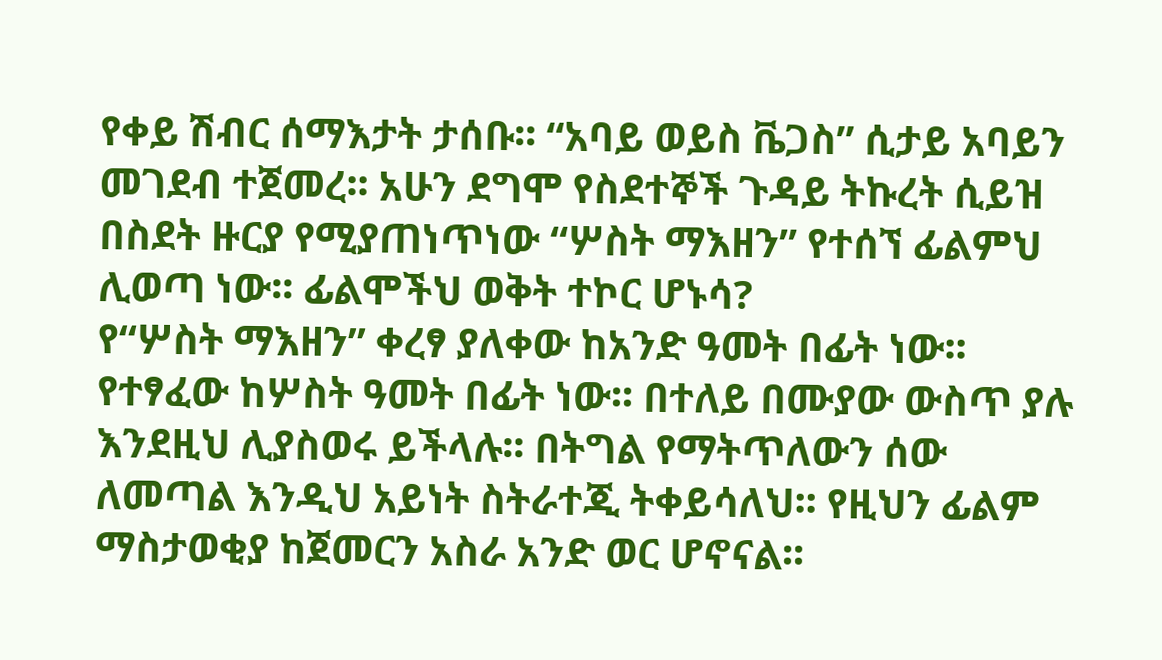የቀይ ሽብር ሰማእታት ታሰቡ፡፡ “አባይ ወይስ ቬጋስ” ሲታይ አባይን መገደብ ተጀመረ፡፡ አሁን ደግሞ የስደተኞች ጉዳይ ትኩረት ሲይዝ በስደት ዙርያ የሚያጠነጥነው “ሦስት ማእዘን” የተሰኘ ፊልምህ ሊወጣ ነው፡፡ ፊልሞችህ ወቅት ተኮር ሆኑሳ?
የ“ሦስት ማእዘን” ቀረፃ ያለቀው ከአንድ ዓመት በፊት ነው፡፡ የተፃፈው ከሦስት ዓመት በፊት ነው፡፡ በተለይ በሙያው ውስጥ ያሉ እንደዚህ ሊያስወሩ ይችላሉ፡፡ በትግል የማትጥለውን ሰው ለመጣል እንዲህ አይነት ስትራተጂ ትቀይሳለህ፡፡ የዚህን ፊልም ማስታወቂያ ከጀመርን አስራ አንድ ወር ሆኖናል፡፡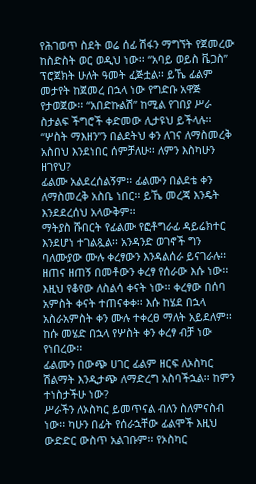የሕገወጥ ስደት ወሬ ሰፊ ሽፋን ማግኘት የጀመረው ከስድስት ወር ወዲህ ነው፡፡ “አባይ ወይስ ቬጋስ” ፕሮጀክት ሁለት ዓመት ፈጅቷል፡፡ ይኼ ፊልም መታየት ከጀመረ በኋላ ነው የግድቡ አዋጅ የታወጀው፡፡ “አበድኩልሽ” ከሚል የገበያ ሥራ ስታልፍ ችግሮች ቀድመው ሊታዩህ ይችላሉ፡፡
“ሦስት ማእዘን”ን በልደትህ ቀን ለገና ለማስመረቅ አስበህ እንደነበር ሰምቻለሁ፡፡ ለምን እስካሁን ዘገየህ?
ፊልሙ አልደረሰልኝም፡፡ ፊልሙን በልደቴ ቀን ለማስመረቅ አስቤ ነበር፡፡ ይኼ መረጃ እንዴት እንደደረሰህ አላውቅም፡፡
ማትያስ ሹበርት የፊልሙ የፎቶግራፊ ዳይሬክተር እንደሆነ ተገልጿል፡፡ አንዳንድ ወገኖች ግን ባለሙያው ሙሉ ቀረፃውን እንዳልሰራ ይናገራሉ፡፡
ዘጠና ዘጠኝ በመቶውን ቀረፃ የሰራው እሱ ነው፡፡ እዚህ የቆየው ለስልሳ ቀናት ነው፡፡ ቀረፃው በሰባ አምስት ቀናት ተጠናቀቀ፡፡ እሱ ከሄደ በኋላ አስራአምስት ቀን ሙሉ ተቀረፀ ማለት አይደለም፡፡ ከሱ መሄድ በኋላ የሦስት ቀን ቀረፃ ብቻ ነው የነበረው፡፡
ፊልሙን በውጭ ሀገር ፊልም ዘርፍ ለኦስካር ሽልማት እንዲታጭ ለማድረግ አስባችኋል፡፡ ከምን ተነስታችሁ ነው?
ሥራችን ለኦስካር ይመጥናል ብለን ስለምናስብ ነው፡፡ ካሁን በፊት የሰራኋቸው ፊልሞች እዚህ ውድድር ውስጥ አልገቡም፡፡ የኦስካር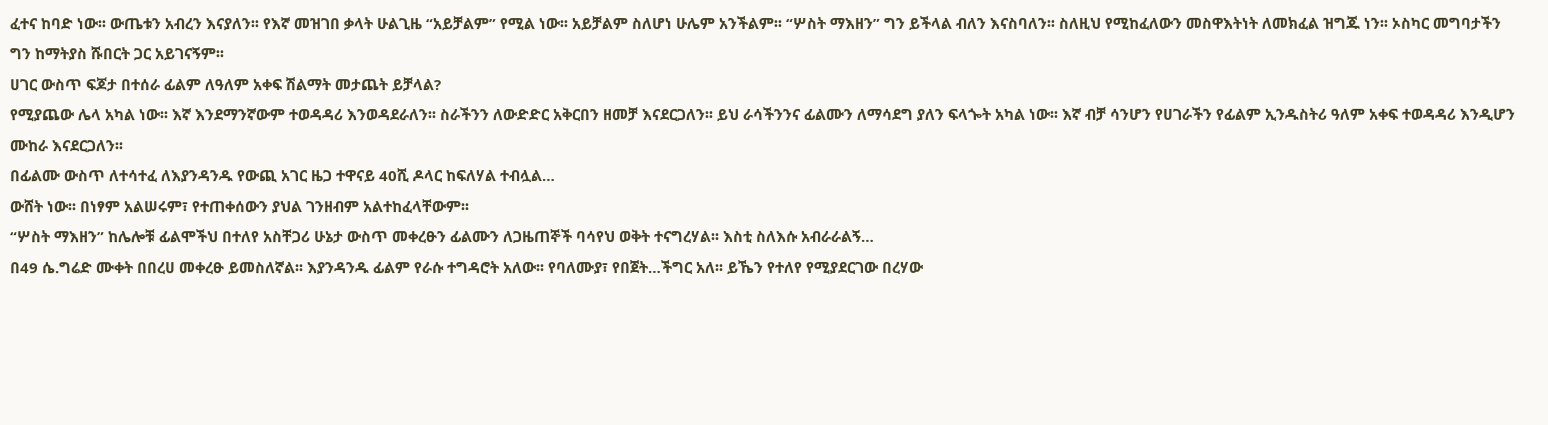ፈተና ከባድ ነው፡፡ ውጤቱን አብረን እናያለን፡፡ የእኛ መዝገበ ቃላት ሁልጊዜ “አይቻልም” የሚል ነው፡፡ አይቻልም ስለሆነ ሁሌም አንችልም፡፡ “ሦስት ማእዘን” ግን ይችላል ብለን እናስባለን፡፡ ስለዚህ የሚከፈለውን መስዋእትነት ለመክፈል ዝግጁ ነን፡፡ ኦስካር መግባታችን ግን ከማትያስ ሹበርት ጋር አይገናኝም፡፡
ሀገር ውስጥ ፍጆታ በተሰራ ፊልም ለዓለም አቀፍ ሽልማት መታጨት ይቻላል?
የሚያጨው ሌላ አካል ነው፡፡ እኛ እንደማንኛውም ተወዳዳሪ እንወዳደራለን፡፡ ስራችንን ለውድድር አቅርበን ዘመቻ እናደርጋለን፡፡ ይህ ራሳችንንና ፊልሙን ለማሳደግ ያለን ፍላጐት አካል ነው፡፡ እኛ ብቻ ሳንሆን የሀገራችን የፊልም ኢንዱስትሪ ዓለም አቀፍ ተወዳዳሪ እንዲሆን ሙከራ እናደርጋለን፡፡
በፊልሙ ውስጥ ለተሳተፈ ለእያንዳንዱ የውጪ አገር ዜጋ ተዋናይ 40ሺ ዶላር ከፍለሃል ተብሏል…
ውሸት ነው፡፡ በነፃም አልሠሩም፣ የተጠቀሰውን ያህል ገንዘብም አልተከፈላቸውም፡፡
“ሦስት ማእዘን” ከሌሎቹ ፊልሞችህ በተለየ አስቸጋሪ ሁኔታ ውስጥ መቀረፁን ፊልሙን ለጋዜጠኞች ባሳየህ ወቅት ተናግረሃል፡፡ እስቲ ስለእሱ አብራራልኝ…
በ49 ሴ.ግሬድ ሙቀት በበረሀ መቀረፁ ይመስለኛል፡፡ እያንዳንዱ ፊልም የራሱ ተግዳሮት አለው፡፡ የባለሙያ፣ የበጀት…ችግር አለ፡፡ ይኼን የተለየ የሚያደርገው በረሃው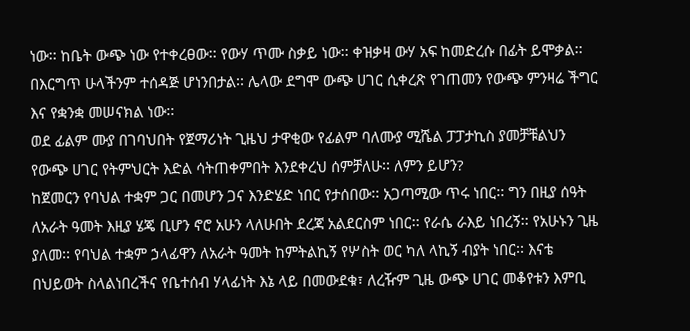ነው፡፡ ከቤት ውጭ ነው የተቀረፀው፡፡ የውሃ ጥሙ ስቃይ ነው፡፡ ቀዝቃዛ ውሃ አፍ ከመድረሱ በፊት ይሞቃል፡፡ በእርግጥ ሁላችንም ተሰዳጅ ሆነንበታል፡፡ ሌላው ደግሞ ውጭ ሀገር ሲቀረጽ የገጠመን የውጭ ምንዛሬ ችግር እና የቋንቋ መሠናክል ነው፡፡
ወደ ፊልም ሙያ በገባህበት የጀማሪነት ጊዜህ ታዋቂው የፊልም ባለሙያ ሚሼል ፓፓታኪስ ያመቻቹልህን የውጭ ሀገር የትምህርት እድል ሳትጠቀምበት እንደቀረህ ሰምቻለሁ፡፡ ለምን ይሆን?
ከጀመርን የባህል ተቋም ጋር በመሆን ጋና እንድሄድ ነበር የታሰበው፡፡ አጋጣሚው ጥሩ ነበር፡፡ ግን በዚያ ሰዓት ለአራት ዓመት እዚያ ሄጄ ቢሆን ኖሮ አሁን ላለሁበት ደረጃ አልደርስም ነበር፡፡ የራሴ ራእይ ነበረኝ፡፡ የአሁኑን ጊዜ ያለመ፡፡ የባህል ተቋም ኃላፊዋን ለአራት ዓመት ከምትልኪኝ የሦስት ወር ካለ ላኪኝ ብያት ነበር፡፡ እናቴ በህይወት ስላልነበረችና የቤተሰብ ሃላፊነት እኔ ላይ በመውደቁ፣ ለረዥም ጊዜ ውጭ ሀገር መቆየቱን እምቢ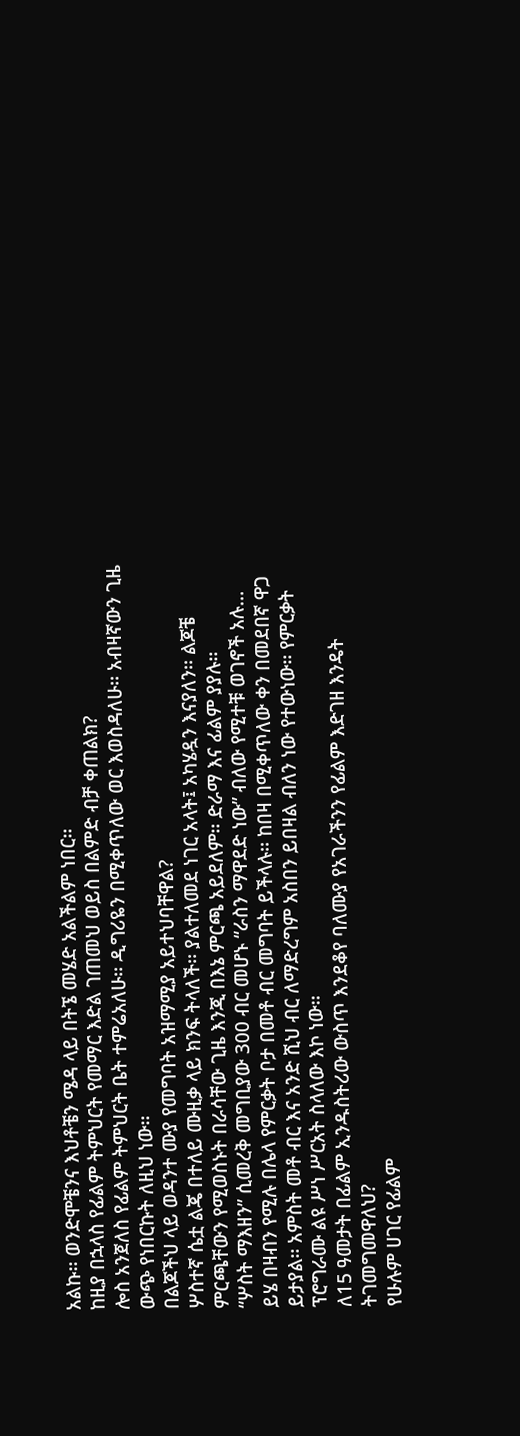አልኩ፡፡ ወንድሞቼንና እህቶቼን ሜዳ ላይ በትኜ መሄድ አልችልም ነበር፡፡
ከዚያ በኋላስ የፊልም ትምህርት የመማር እድል ገጠመህ ወይስ በልምድ ብቻ ቀጠልክ?
ሎስ አንጀለስ የፊልም ትምህርት ቤት ተምሬአለሁ፡፡ ዲግሪዬን በሚቀጥለው ወር እወስዳለሁ፡፡ አብዛኛውን ጊዜ ውጭ የነበርኩት ለዚህ ነው፡፡
በልጆችህ ላይ ወዳንተ ሙያ የመግባት አዝማሚያ አይተህባቸዋል?
ሦስተኛ ሴቷ ልጄ በተለይ ሙዚቃ ላይ ክንፍ ትላለች፡፡ ያልተለመደ ነገር አላት፤ አካሄዷን እናያለን፡፡ ልጆቼ ምርጫቸውን የሚወስኑት በራሳቸው ጊዜ እንጂ በእኔ ምርጫ አይደለም፡፡ ድራማ እና ፊልም ያያሉ፡፡
“ሦስት ማእዘን” ሲመረቅ መግቢያው 300 ብር መሆኑ “ራስን ማዋደድ ነው” ብለው የሚተቹ ወገኖች አሉ…
ይሄ በዛብን የሚሉ በሌላ የምርቃት ቦታ በመቶ ብር መግባት ይችላሉ፡፡ ከበዛ በሚቀጥለው ቀን በመደበኛ ዋጋ ይታያል፡፡ አምስት መቶ ብር እና አንድ ሺህ ብር ለማድረግም አስበን ይበዛል ብለን ነው የተውነው፡፡ የምርቃት ፕሮግራሙ ልዩ ሥነ ሥርአት ስላለው እኮ ነው፡፡
ለ15 ዓመታት በፊልም ኢንዱስትሪው ውስጥ እንደቆየ ባለሙያ የአገራችንን የፊልም እድገዘ እንዴት ትገመግመዋለህ?
የሁሉም ሀገር የፊልም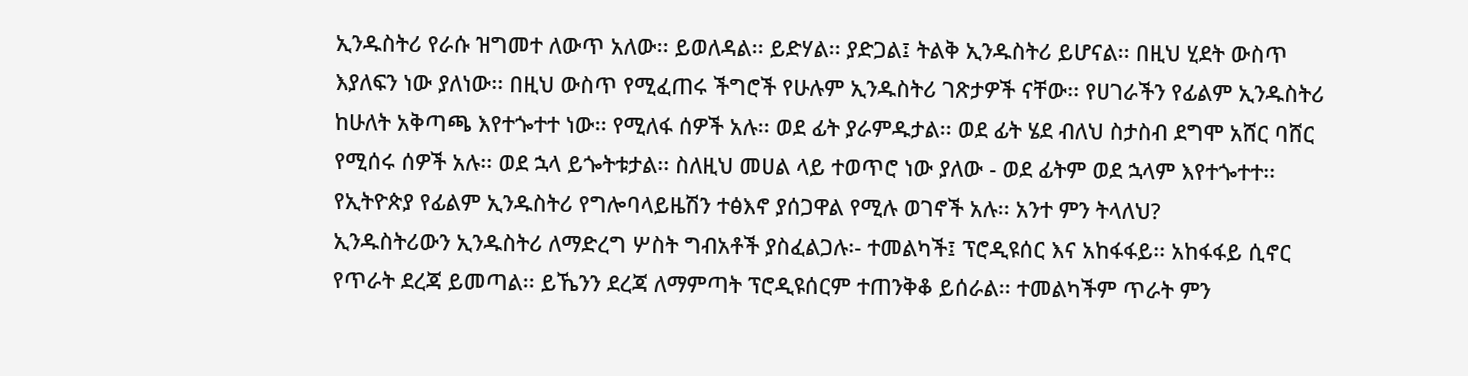ኢንዱስትሪ የራሱ ዝግመተ ለውጥ አለው፡፡ ይወለዳል፡፡ ይድሃል፡፡ ያድጋል፤ ትልቅ ኢንዱስትሪ ይሆናል፡፡ በዚህ ሂደት ውስጥ እያለፍን ነው ያለነው፡፡ በዚህ ውስጥ የሚፈጠሩ ችግሮች የሁሉም ኢንዱስትሪ ገጽታዎች ናቸው፡፡ የሀገራችን የፊልም ኢንዱስትሪ ከሁለት አቅጣጫ እየተጐተተ ነው፡፡ የሚለፋ ሰዎች አሉ፡፡ ወደ ፊት ያራምዱታል፡፡ ወደ ፊት ሄደ ብለህ ስታስብ ደግሞ አሸር ባሸር የሚሰሩ ሰዎች አሉ፡፡ ወደ ኋላ ይጐትቱታል፡፡ ስለዚህ መሀል ላይ ተወጥሮ ነው ያለው - ወደ ፊትም ወደ ኋላም እየተጐተተ፡፡
የኢትዮጵያ የፊልም ኢንዱስትሪ የግሎባላይዜሽን ተፅእኖ ያሰጋዋል የሚሉ ወገኖች አሉ፡፡ አንተ ምን ትላለህ?
ኢንዱስትሪውን ኢንዱስትሪ ለማድረግ ሦስት ግብአቶች ያስፈልጋሉ፡- ተመልካች፤ ፕሮዲዩሰር እና አከፋፋይ፡፡ አከፋፋይ ሲኖር የጥራት ደረጃ ይመጣል፡፡ ይኼንን ደረጃ ለማምጣት ፕሮዲዩሰርም ተጠንቅቆ ይሰራል፡፡ ተመልካችም ጥራት ምን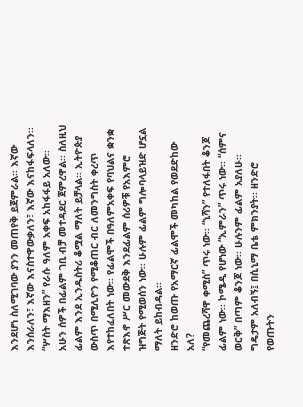እንደሆነ ስለሚገባው ያንን መጠየቅ ይጀምራል፡፡ እኛው እንሰራለን፣ እኛው እናስተዋውቃለን፣ እኛው እናከፋፍላለን፡፡ “ሦስት ማእዘን” የራሱ ዓለም አቀፍ አከፋፋይ አለው፡፡
አሁን ሰዎች በፊልም ገቢ ብቻ መተዳደር ጀምረዋል፡፡ ስለዚህ ፊልም እንደ ኢንዱስትሪ ቆሟል ማለት ይቻላል፡፡ ኢትዮጵያ ውስጥ በሚሊዮን የሚቆጠር ብር ለመንግስት ቀረጥ እየተከፈለበት ነው፡፡ የፊልሞች በዓለምአቀፍ የባህልና ቋንቋ ተጽእኖ ሥር መውደቅ እንደፊልም ሰሪዎቹ የአእምሮ ዝግጅት የሚወሰን ነው፡፡ ሁሉም ፊልም ግሎባላይዝድ ሆኗል ማለት ይከብዳል፡፡
ዘንድሮ ከወጡ የአማርኛ ፊልሞች መካከል የወደድከው አለ?
“የመጨረሻዋ ቀሚስ” ጥሩ ነው፡፡ “ኒሻን” የተለፋበት ቆንጆ ፊልም ነው፡፡ ኮሜዲ የሆነው “ኢምራን” ጥሩ ነው፡፡ “ሰምና ወርቅ” በጣም ቆንጆ ነው፡፡ ሁሉንም ፊልም አያለሁ፡፡ ግዴታም አለብኝ፤ በሲኒማ ቤቴ ምክንያት፡፡ ዘንድሮ የወጡትን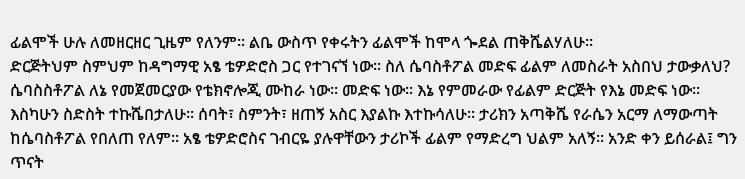ፊልሞች ሁሉ ለመዘርዘር ጊዜም የለንም፡፡ ልቤ ውስጥ የቀሩትን ፊልሞች ከሞላ ጐደል ጠቅሼልሃለሁ፡፡
ድርጅትህም ስምህም ከዳግማዊ አፄ ቴዎድሮስ ጋር የተገናኘ ነው፡፡ ስለ ሴባስቶፖል መድፍ ፊልም ለመስራት አስበህ ታውቃለህ?
ሴባስስቶፖል ለኔ የመጀመርያው የቴክኖሎጂ ሙከራ ነው፡፡ መድፍ ነው፡፡ እኔ የምመራው የፊልም ድርጅት የእኔ መድፍ ነው፡፡ እስካሁን ስድስት ተኩሼበታለሁ፡፡ ሰባት፣ ስምንት፣ ዘጠኝ አስር እያልኩ እተኩሳለሁ፡፡ ታሪክን አጣቅሼ የራሴን አርማ ለማውጣት ከሴባስቶፖል የበለጠ የለም፡፡ አፄ ቴዎድሮስና ገብርዬ ያሉዋቸውን ታሪኮች ፊልም የማድረግ ህልም አለኝ፡፡ አንድ ቀን ይሰራል፤ ግን ጥናት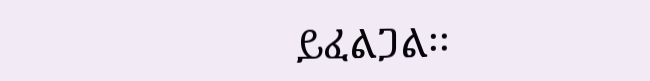ይፈልጋል፡፡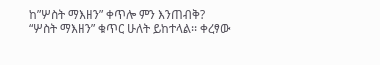ከ”ሦስት ማእዘን” ቀጥሎ ምን እንጠብቅ?
“ሦስት ማእዘን” ቁጥር ሁለት ይከተላል፡፡ ቀረፃው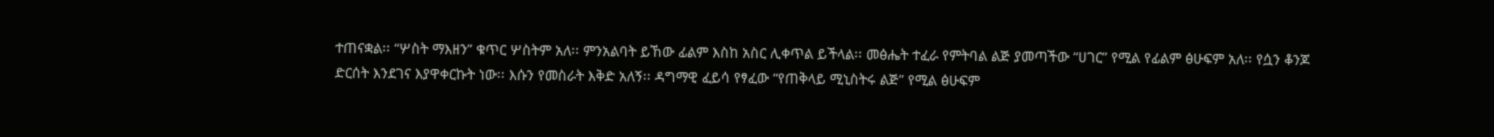ተጠናቋል፡፡ “ሦስት ማእዘን” ቁጥር ሦስትም አለ፡፡ ምንአልባት ይኸው ፊልም እስከ አስር ሊቀጥል ይችላል፡፡ መፅሔት ተፈራ የምትባል ልጅ ያመጣችው “ሀገር” የሚል የፊልም ፅሁፍም አለ፡፡ የሷን ቆንጆ ድርሰት እንደገና እያዋቀርኩት ነው፡፡ እሱን የመስራት እቅድ አለኝ፡፡ ዳግማዊ ፈይሳ የፃፈው “የጠቅላይ ሚኒስትሩ ልጅ” የሚል ፅሁፍም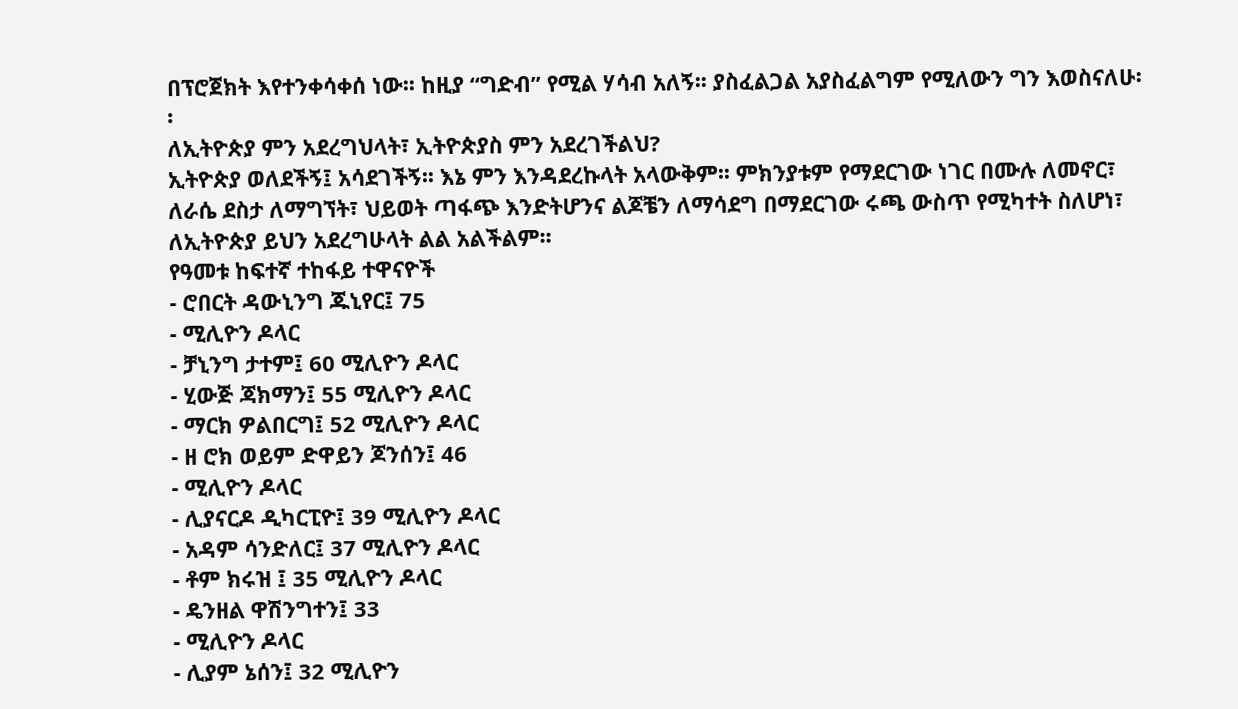በፕሮጀክት እየተንቀሳቀሰ ነው፡፡ ከዚያ “ግድብ” የሚል ሃሳብ አለኝ፡፡ ያስፈልጋል አያስፈልግም የሚለውን ግን እወስናለሁ፡፡
ለኢትዮጵያ ምን አደረግህላት፣ ኢትዮጵያስ ምን አደረገችልህ?
ኢትዮጵያ ወለደችኝ፤ አሳደገችኝ፡፡ እኔ ምን እንዳደረኩላት አላውቅም፡፡ ምክንያቱም የማደርገው ነገር በሙሉ ለመኖር፣ ለራሴ ደስታ ለማግኘት፣ ህይወት ጣፋጭ እንድትሆንና ልጆቼን ለማሳደግ በማደርገው ሩጫ ውስጥ የሚካተት ስለሆነ፣ ለኢትዮጵያ ይህን አደረግሁላት ልል አልችልም፡፡
የዓመቱ ከፍተኛ ተከፋይ ተዋናዮች
- ሮበርት ዳውኒንግ ጁኒየር፤ 75
- ሚሊዮን ዶላር
- ቻኒንግ ታተም፤ 60 ሚሊዮን ዶላር
- ሂውጅ ጃክማን፤ 55 ሚሊዮን ዶላር
- ማርክ ዎልበርግ፤ 52 ሚሊዮን ዶላር
- ዘ ሮክ ወይም ድዋይን ጆንሰን፤ 46
- ሚሊዮን ዶላር
- ሊያናርዶ ዲካርፒዮ፤ 39 ሚሊዮን ዶላር
- አዳም ሳንድለር፤ 37 ሚሊዮን ዶላር
- ቶም ክሩዝ ፤ 35 ሚሊዮን ዶላር
- ዴንዘል ዋሽንግተን፤ 33
- ሚሊዮን ዶላር
- ሊያም ኔሰን፤ 32 ሚሊዮን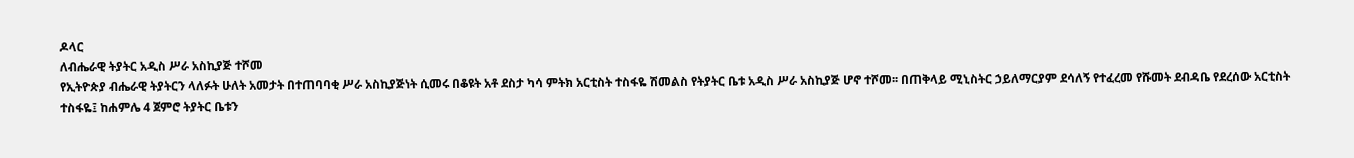ዶላር
ለብሔራዊ ትያትር አዲስ ሥራ አስኪያጅ ተሾመ
የኢትዮጵያ ብሔራዊ ትያትርን ላለፉት ሁለት አመታት በተጠባባቂ ሥራ አስኪያጅነት ሲመሩ በቆዩት አቶ ደስታ ካሳ ምትክ አርቲስት ተስፋዬ ሽመልስ የትያትር ቤቱ አዲስ ሥራ አስኪያጅ ሆኖ ተሾመ፡፡ በጠቅላይ ሚኒስትር ኃይለማርያም ደሳለኝ የተፈረመ የሹመት ደብዳቤ የደረሰው አርቲስት ተስፋዬ፤ ከሐምሌ 4 ጀምሮ ትያትር ቤቱን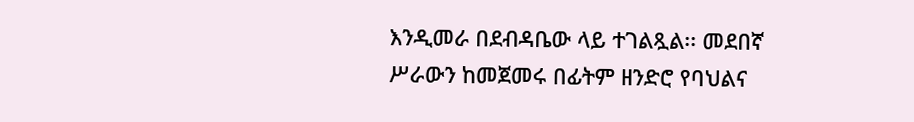እንዲመራ በደብዳቤው ላይ ተገልጿል፡፡ መደበኛ ሥራውን ከመጀመሩ በፊትም ዘንድሮ የባህልና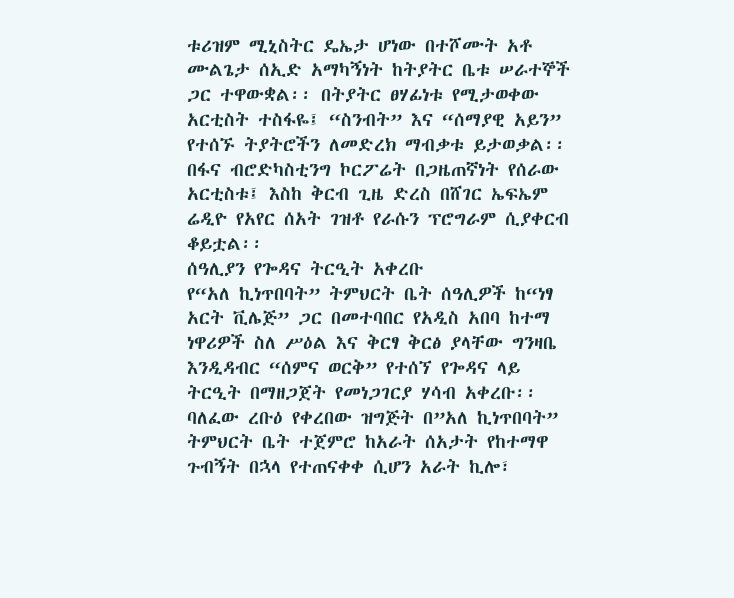ቱሪዝም ሚኒስትር ዴኤታ ሆነው በተሾሙት አቶ ሙልጌታ ሰኢድ አማካኝነት ከትያትር ቤቱ ሠራተኞች ጋር ተዋውቋል፡፡ በትያትር ፀሃፊነቱ የሚታወቀው አርቲስት ተስፋዬ፤ “ስንብት” እና “ሰማያዊ አይን” የተሰኙ ትያትሮችን ለመድረክ ማብቃቱ ይታወቃል፡፡
በፋና ብሮድካስቲንግ ኮርፖሬት በጋዜጠኛነት የሰራው አርቲስቱ፤ እስከ ቅርብ ጊዜ ድረስ በሸገር ኤፍኤም ሬዲዮ የአየር ሰአት ገዝቶ የራሱን ፕሮግራም ሲያቀርብ ቆይቷል፡፡
ሰዓሊያን የጐዳና ትርዒት አቀረቡ
የ“አለ ኪነጥበባት” ትምህርት ቤት ሰዓሊዎች ከ“ነፃ አርት ቪሌጅ” ጋር በመተባበር የአዲስ አበባ ከተማ ነዋሪዎች ስለ ሥዕል እና ቅርፃ ቅርፅ ያላቸው ግንዛቤ እንዲዳብር “ሰምና ወርቅ” የተሰኘ የጐዳና ላይ ትርዒት በማዘጋጀት የመነጋገርያ ሃሳብ አቀረቡ፡፡ ባለፈው ረቡዕ የቀረበው ዝግጅት በ”አለ ኪነጥበባት” ትምህርት ቤት ተጀምሮ ከአራት ሰአታት የከተማዋ ጉብኝት በኋላ የተጠናቀቀ ሲሆን አራት ኪሎ፣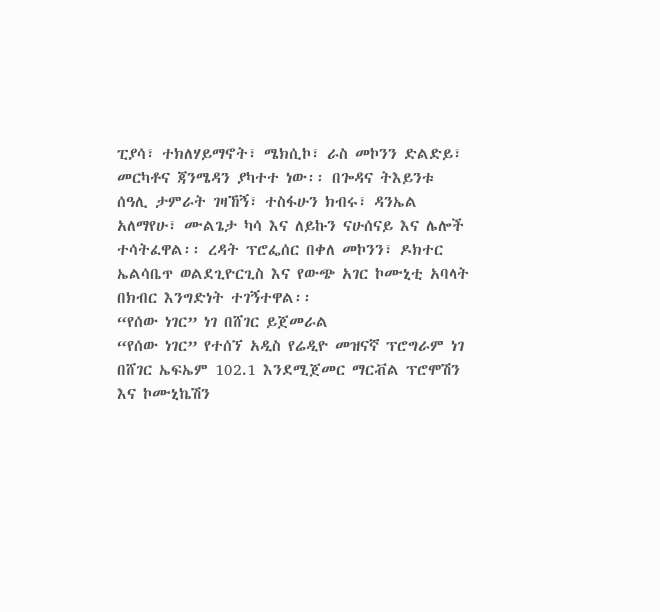ፒያሳ፣ ተክለሃይማኖት፣ ሜክሲኮ፣ ራስ መኮንን ድልድይ፣ መርካቶና ጃንሜዳን ያካተተ ነው፡፡ በጐዳና ትእይንቱ ሰዓሊ ታምራት ገዛኸኝ፣ ተስፋሁን ክብሩ፣ ዳንኤል አለማየሁ፣ ሙልጌታ ካሳ እና ለይኩን ናሁሰናይ እና ሌሎች ተሳትፈዋል፡፡ ረዳት ፕሮፌሰር በቀለ መኮንን፣ ዶክተር ኤልሳቤጥ ወልደጊዮርጊስ እና የውጭ አገር ኮሙኒቲ አባላት በክብር እንግድነት ተገኝተዋል፡፡
“የሰው ነገር” ነገ በሸገር ይጀመራል
“የሰው ነገር” የተሰኘ አዲስ የሬዲዮ መዝናኛ ፕሮግራም ነገ በሸገር ኤፍኤም 102.1 እንደሚጀመር ማርቭል ፕሮሞሽን እና ኮሙኒኬሽን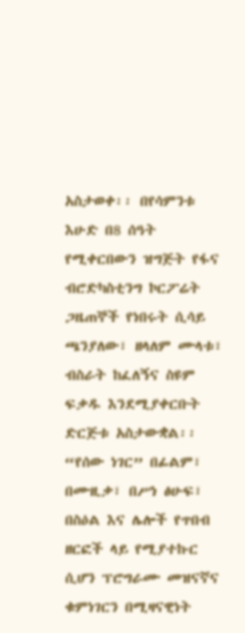አስታወቀ፡፡ በየሳምንቱ እሁድ በ8 ሰዓት የሚቀርበውን ዝግጅት የፋና ብሮድካስቲንግ ኮርፖሬት ጋዜጠኞች የነበሩት ሲሳይ ጫንያለው፣ ዘላለም ሙላቱ፣ ብስራት ከፈለኝና ስዩም ፍቃዱ እንደሚያቀርቡት ድርጅቱ አስታውቋል፡፡ “የሰው ነገር” በፊልም፣ በሙዚቃ፣ በሥነ ፅሁፍ፣ በስዕል እና ሌሎች የጥበብ ዘርፎች ላይ የሚያተኩር ሲሆን ፕሮግራሙ መዝናኛና ቁምነገርን በሚዛናዊነት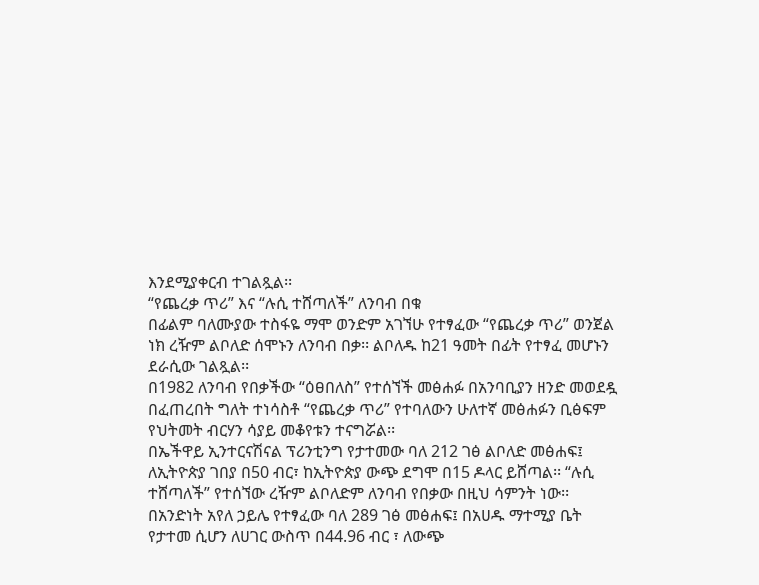እንደሚያቀርብ ተገልጿል፡፡
“የጨረቃ ጥሪ” እና “ሉሲ ተሸጣለች” ለንባብ በቁ
በፊልም ባለሙያው ተስፋዬ ማሞ ወንድም አገኘሁ የተፃፈው “የጨረቃ ጥሪ” ወንጀል ነክ ረዥም ልቦለድ ሰሞኑን ለንባብ በቃ፡፡ ልቦለዱ ከ21 ዓመት በፊት የተፃፈ መሆኑን ደራሲው ገልጿል፡፡
በ1982 ለንባብ የበቃችው “ዕፀበለስ” የተሰኘች መፅሐፉ በአንባቢያን ዘንድ መወደዷ በፈጠረበት ግለት ተነሳስቶ “የጨረቃ ጥሪ” የተባለውን ሁለተኛ መፅሐፉን ቢፅፍም የህትመት ብርሃን ሳያይ መቆየቱን ተናግሯል፡፡
በኤችዋይ ኢንተርናሽናል ፕሪንቲንግ የታተመው ባለ 212 ገፅ ልቦለድ መፅሐፍ፤ ለኢትዮጵያ ገበያ በ50 ብር፣ ከኢትዮጵያ ውጭ ደግሞ በ15 ዶላር ይሸጣል፡፡ “ሉሲ ተሸጣለች” የተሰኘው ረዥም ልቦለድም ለንባብ የበቃው በዚህ ሳምንት ነው፡፡
በአንድነት አየለ ኃይሌ የተፃፈው ባለ 289 ገፅ መፅሐፍ፤ በአሀዱ ማተሚያ ቤት የታተመ ሲሆን ለሀገር ውስጥ በ44.96 ብር ፣ ለውጭ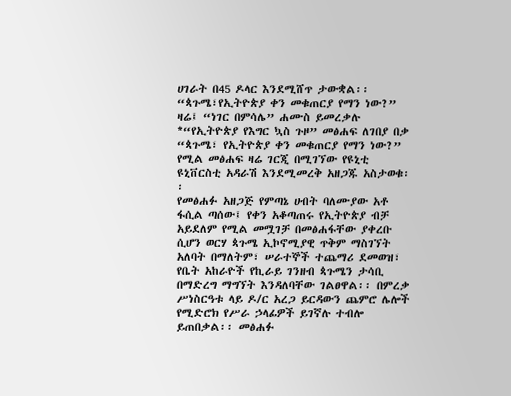ሀገራት በ45 ዶላር እንደሚሸጥ ታውቋል፡፡
“ጳጉሜ፣የኢትዮጵያ ቀን መቁጠርያ የማን ነው?” ዛሬ፤ “ነገር በምሳሌ” ሐሙስ ይመረቃሉ
*“የኢትዮጵያ የእግር ኳስ ጉዞ” መፅሐፍ ለገበያ በቃ
“ጳጉሜ፣ የኢትዮጵያ ቀን መቁጠርያ የማን ነው?” የሚል መፅሐፍ ዛሬ ገርጂ በሚገኘው የዩኒቲ ዩኒቨርስቲ አዳራሽ እንደሚመረቅ አዘጋጁ አስታወቁ፡፡
የመፅሐፉ አዘጋጅ የምጣኔ ሀብት ባለሙያው አቶ ፋሲል ጣሰው፤ የቀን አቆጣጠሩ የኢትዮጵያ ብቻ አይደለም የሚል መሟገቻ በመፅሐፋቸው ያቀረቡ ሲሆን ወርሃ ጳጉሜ ኢኮኖሚያዊ ጥቅም ማስገኘት አለባት በማለትም፣ ሠራተኞች ተጨማሪ ደመወዝ፣ የቤት አከራዮች የኪራይ ገንዘብ ጳጉሜን ታሳቢ በማድረግ ማግኘት እንዳለባቸው ገልፀዋል፡፡ በምረቃ ሥነስርዓቱ ላይ ዶ/ር አረጋ ይርዳውን ጨምሮ ሌሎች የሚድሮክ የሥራ ኃላፊዎች ይገኛሉ ተብሎ ይጠበቃል፡፡ መፅሐፉ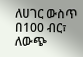ለሀገር ውስጥ በ100 ብር፣ ለውጭ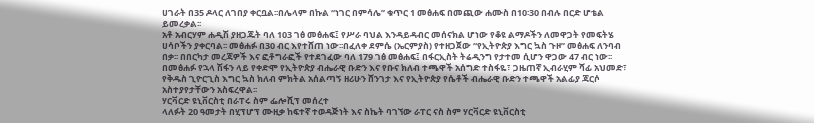ሀገራት በ35 ዶላር ለገበያ ቀርቧል፡፡በሌላም በኩል “ነገር በምሳሌ” ቁጥር 1 መፅሐፍ በመጪው ሐሙስ በ10፡30 በብሉ በርድ ሆቴል ይመረቃል፡፡
አቶ አብርሃም ሐዲሽ ያዘጋጁት ባለ 103 ገፅ መፅሐፍ፤ የሥራ ባህል እንዳይዳብር መሰናክል ሆነው የቆዩ ልማዶችን ለመዋጋት የመፍትሄ ሀሳቦችን ያቀርባል፡፡ መፅሐፉ በ30 ብር እየተሸጠ ነው፡፡በፈለቀ ደምሴ (ኤርምያስ) የተዘጋጀው “የኢትዮጵያ እግር ኳስ ጉዞ” መፅሐፍ ለንባብ በቃ፡፡ በበርካታ መረጃዎች እና ፎቶግራፎች የተደገፈው ባለ 179 ገፅ መፅሐፍ፤ በፋርኢስት ትሬዲንግ የታተመ ሲሆን ዋጋው 47 ብር ነው፡፡ በመፅሐፉ የኋላ ሽፋን ላይ የቀድሞ የኢትዮጵያ ብሔራዊ ቡድን እና የቡና ክለብ ተጫዋች አሰግድ ተስፋዬ፣ ጋዜጠኛ ኢብራሂም ሻፊ አህመድ፣ የቅዱስ ጊዮርጊስ እግር ኳስ ክለብ ምክትል አሰልጣኝ ዘሪሁን ሸንገታ እና የኢትዮጵያ የሴቶች ብሔራዊ ቡድን ተጫዋች አልፊያ ጃርሶ አስተያየታቸውን አስፍረዋል፡፡
ሃርቫርድ ዩኒቨርስቲ በራፐሩ ስም ፌሎሺፕ መሰረተ
ላለፉት 20 ዓመታት በሂፕሆፕ ሙዚቃ ከፍተኛ ተወዳጅነት እና ስኬት ባገኘው ራፐር ናስ ስም ሃርቫርድ ዩኒቨርስቲ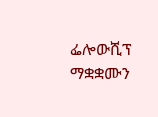ፌሎውሺፕ ማቋቋሙን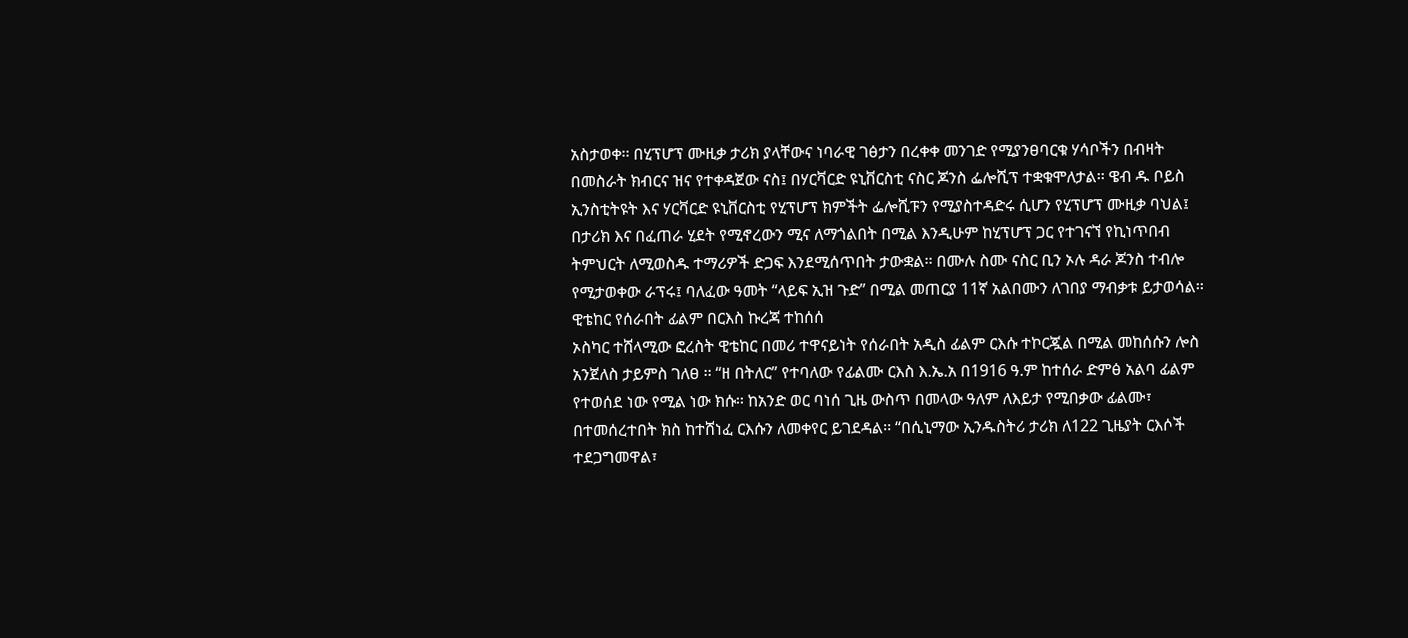አስታወቀ፡፡ በሂፕሆፕ ሙዚቃ ታሪክ ያላቸውና ነባራዊ ገፅታን በረቀቀ መንገድ የሚያንፀባርቁ ሃሳቦችን በብዛት በመስራት ክብርና ዝና የተቀዳጀው ናስ፤ በሃርቫርድ ዩኒቨርስቲ ናስር ጆንስ ፌሎሺፕ ተቋቁሞለታል፡፡ ዌብ ዱ ቦይስ ኢንስቲትዩት እና ሃርቫርድ ዩኒቨርስቲ የሂፕሆፕ ክምችት ፌሎሺፑን የሚያስተዳድሩ ሲሆን የሂፕሆፕ ሙዚቃ ባህል፤ በታሪክ እና በፈጠራ ሂደት የሚኖረውን ሚና ለማጎልበት በሚል እንዲሁም ከሂፕሆፕ ጋር የተገናኘ የኪነጥበብ ትምህርት ለሚወስዱ ተማሪዎች ድጋፍ እንደሚሰጥበት ታውቋል፡፡ በሙሉ ስሙ ናስር ቢን ኦሉ ዳራ ጆንስ ተብሎ የሚታወቀው ራፕሩ፤ ባለፈው ዓመት “ላይፍ ኢዝ ጉድ” በሚል መጠርያ 11ኛ አልበሙን ለገበያ ማብቃቱ ይታወሳል፡፡
ዊቴከር የሰራበት ፊልም በርእስ ኩረጃ ተከሰሰ
ኦስካር ተሸላሚው ፎረስት ዊቴከር በመሪ ተዋናይነት የሰራበት አዲስ ፊልም ርእሱ ተኮርጇል በሚል መከሰሱን ሎስ አንጀለስ ታይምስ ገለፀ ፡፡ “ዘ በትለር” የተባለው የፊልሙ ርእስ እ.ኤ.አ በ1916 ዓ.ም ከተሰራ ድምፅ አልባ ፊልም የተወሰደ ነው የሚል ነው ክሱ፡፡ ከአንድ ወር ባነሰ ጊዜ ውስጥ በመላው ዓለም ለእይታ የሚበቃው ፊልሙ፣ በተመሰረተበት ክስ ከተሸነፈ ርእሱን ለመቀየር ይገደዳል፡፡ “በሲኒማው ኢንዱስትሪ ታሪክ ለ122 ጊዜያት ርእሶች ተደጋግመዋል፣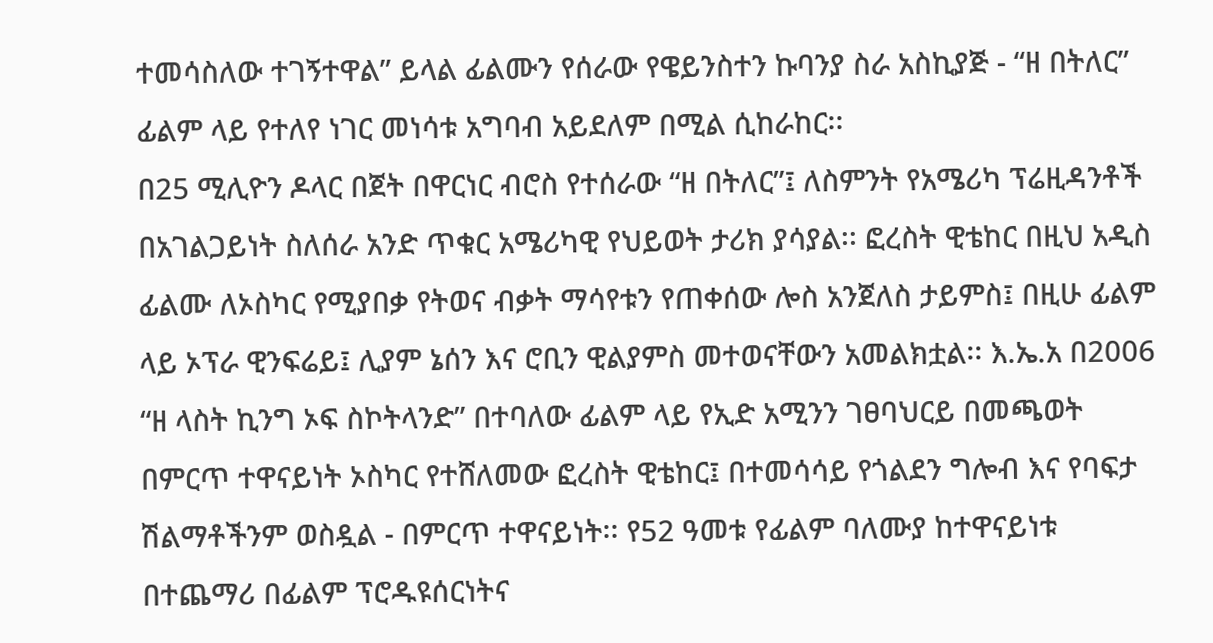ተመሳስለው ተገኝተዋል” ይላል ፊልሙን የሰራው የዌይንስተን ኩባንያ ስራ አስኪያጅ - “ዘ በትለር” ፊልም ላይ የተለየ ነገር መነሳቱ አግባብ አይደለም በሚል ሲከራከር፡፡
በ25 ሚሊዮን ዶላር በጀት በዋርነር ብሮስ የተሰራው “ዘ በትለር”፤ ለስምንት የአሜሪካ ፕሬዚዳንቶች በአገልጋይነት ስለሰራ አንድ ጥቁር አሜሪካዊ የህይወት ታሪክ ያሳያል፡፡ ፎረስት ዊቴከር በዚህ አዲስ ፊልሙ ለኦስካር የሚያበቃ የትወና ብቃት ማሳየቱን የጠቀሰው ሎስ አንጀለስ ታይምስ፤ በዚሁ ፊልም ላይ ኦፕራ ዊንፍሬይ፤ ሊያም ኔሰን እና ሮቢን ዊልያምስ መተወናቸውን አመልክቷል፡፡ እ.ኤ.አ በ2006 “ዘ ላስት ኪንግ ኦፍ ስኮትላንድ” በተባለው ፊልም ላይ የኢድ አሚንን ገፀባህርይ በመጫወት በምርጥ ተዋናይነት ኦስካር የተሸለመው ፎረስት ዊቴከር፤ በተመሳሳይ የጎልደን ግሎብ እና የባፍታ ሽልማቶችንም ወስዷል - በምርጥ ተዋናይነት፡፡ የ52 ዓመቱ የፊልም ባለሙያ ከተዋናይነቱ በተጨማሪ በፊልም ፕሮዱዩሰርነትና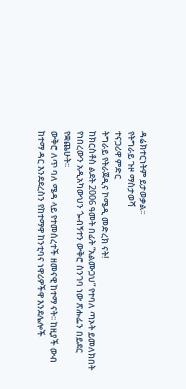ዳሬክተርነትም ይታወቃል፡፡
የትግራይ ጉዞ ማስታወሻ
ተናጋሪዋ ምድር
ትግራይ የትራጀዲና ኮሜዲ መድረክ ናት!
ከክርስቶስ ልደት 2006 ዓመት በፊት “አልሙጋህ” የተባለ ጣኦት ይመለክበት የነበረውን አዲአካውህን ጐብኝተን ውቅሮ ስንገባ ነው ጽሑፌን በይደር የቋጨሁት፡፡
ውቅሮ ለጥ ባለ ሜዳ ላይ የተመሰረተች ዘመናዊ ከተማ ናት፡፡ ከዚያች ውብ ከተማ ዳር እንደደረስን የከተማዋ ከንቲባና ነዋሪዎችዋ እንደሌሎች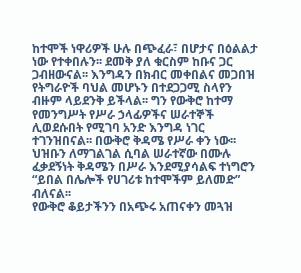ከተሞች ነዋሪዎች ሁሉ በጭፈራ፣ በሆታና በዕልልታ ነው የተቀበሉን፡፡ ደመቅ ያለ ቁርስም ከቡና ጋር ጋብዘውናል፡፡ እንግዳን በክብር መቀበልና መጋበዝ የትግራዮች ባህል መሆኑን በተደጋጋሚ ስላየን ብዙም ላይደንቅ ይችላል፡፡ ግን የውቅሮ ከተማ የመንግሥት የሥራ ኃላፊዎችና ሠራተኞች ሊወደሱበት የሚገባ አንድ እንግዳ ነገር ተገንዝበናል፡፡ በውቅሮ ቅዳሜ የሥራ ቀን ነው፡፡ ህዝቡን ለማገልገል ሲባል ሠራተኛው በሙሉ ፈቃደኝነት ቅዳሜን በሥራ እንደሚያሳልፍ ተነግሮን “ይበል በሌሎች የሀገሪቱ ከተሞችም ይለመድ” ብለናል፡፡
የውቅሮ ቆይታችንን በአጭሩ አጠናቀን መጓዝ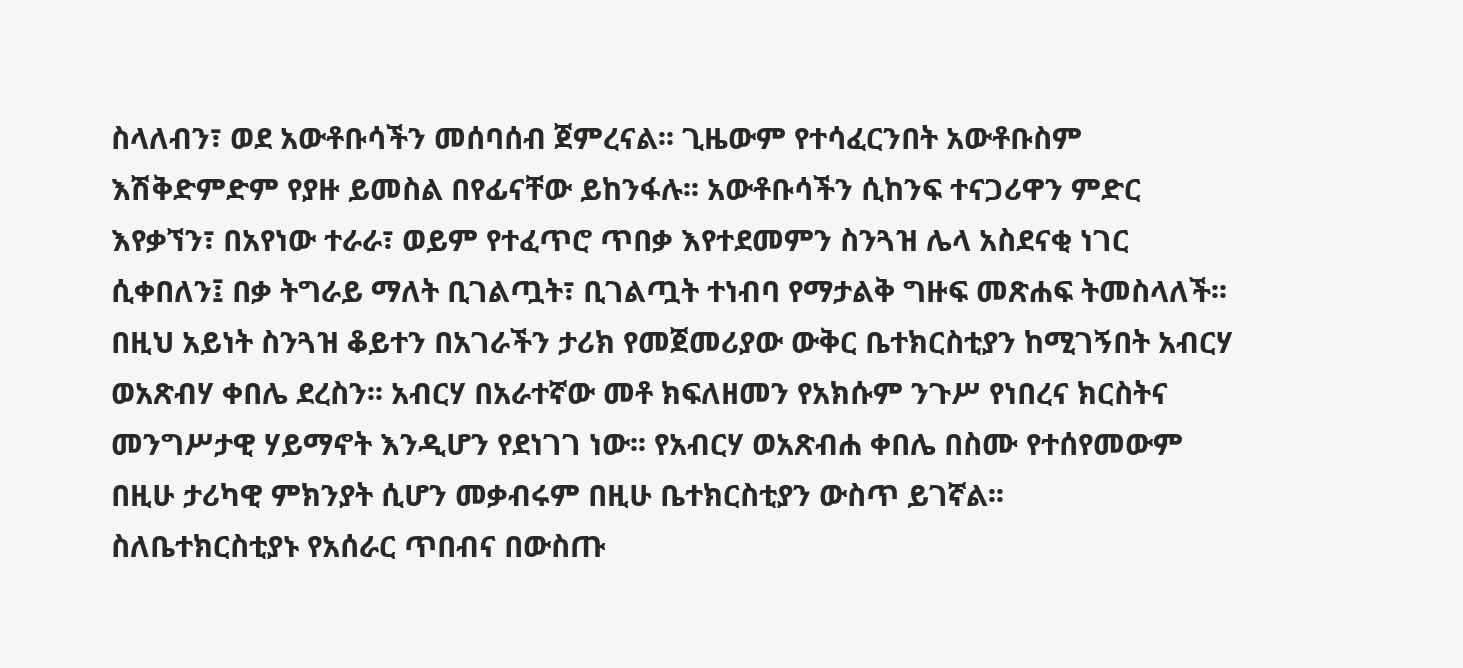ስላለብን፣ ወደ አውቶቡሳችን መሰባሰብ ጀምረናል፡፡ ጊዜውም የተሳፈርንበት አውቶቡስም እሽቅድምድም የያዙ ይመስል በየፊናቸው ይከንፋሉ፡፡ አውቶቡሳችን ሲከንፍ ተናጋሪዋን ምድር እየቃኘን፣ በአየነው ተራራ፣ ወይም የተፈጥሮ ጥበቃ እየተደመምን ስንጓዝ ሌላ አስደናቂ ነገር ሲቀበለን፤ በቃ ትግራይ ማለት ቢገልጧት፣ ቢገልጧት ተነብባ የማታልቅ ግዙፍ መጽሐፍ ትመስላለች፡፡
በዚህ አይነት ስንጓዝ ቆይተን በአገራችን ታሪክ የመጀመሪያው ውቅር ቤተክርስቲያን ከሚገኝበት አብርሃ ወአጽብሃ ቀበሌ ደረስን፡፡ አብርሃ በአራተኛው መቶ ክፍለዘመን የአክሱም ንጉሥ የነበረና ክርስትና መንግሥታዊ ሃይማኖት እንዲሆን የደነገገ ነው፡፡ የአብርሃ ወአጽብሐ ቀበሌ በስሙ የተሰየመውም በዚሁ ታሪካዊ ምክንያት ሲሆን መቃብሩም በዚሁ ቤተክርስቲያን ውስጥ ይገኛል፡፡
ስለቤተክርስቲያኑ የአሰራር ጥበብና በውስጡ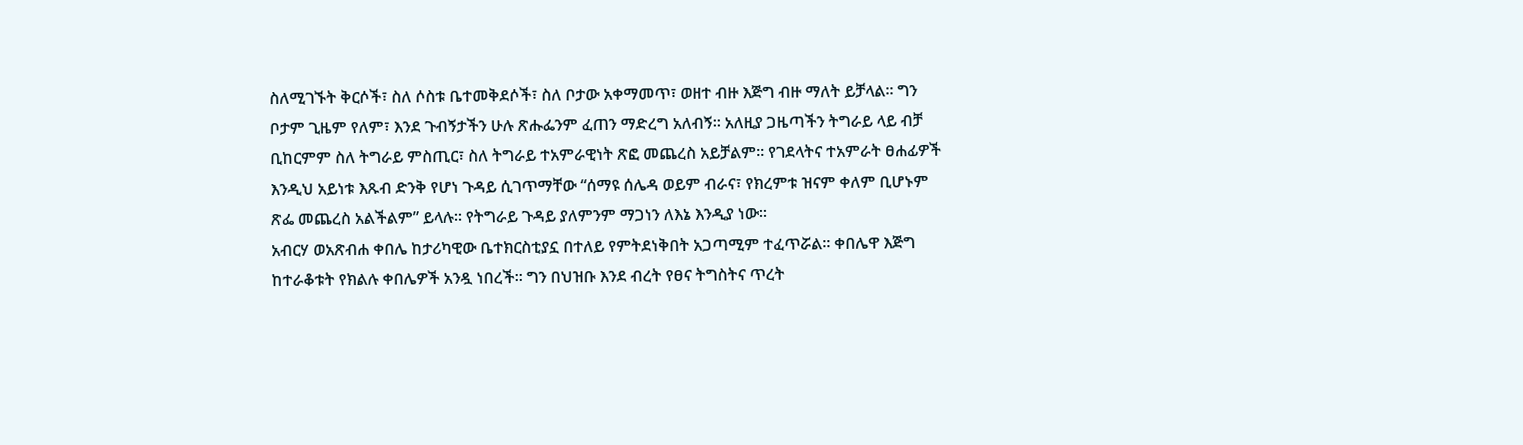ስለሚገኙት ቅርሶች፣ ስለ ሶስቱ ቤተመቅደሶች፣ ስለ ቦታው አቀማመጥ፣ ወዘተ ብዙ እጅግ ብዙ ማለት ይቻላል፡፡ ግን ቦታም ጊዜም የለም፣ እንደ ጉብኝታችን ሁሉ ጽሑፌንም ፈጠን ማድረግ አለብኝ፡፡ አለዚያ ጋዜጣችን ትግራይ ላይ ብቻ ቢከርምም ስለ ትግራይ ምስጢር፣ ስለ ትግራይ ተአምራዊነት ጽፎ መጨረስ አይቻልም፡፡ የገደላትና ተአምራት ፀሐፊዎች እንዲህ አይነቱ እጹብ ድንቅ የሆነ ጉዳይ ሲገጥማቸው “ሰማዩ ሰሌዳ ወይም ብራና፣ የክረምቱ ዝናም ቀለም ቢሆኑም ጽፌ መጨረስ አልችልም” ይላሉ፡፡ የትግራይ ጉዳይ ያለምንም ማጋነን ለእኔ እንዲያ ነው፡፡
አብርሃ ወአጽብሐ ቀበሌ ከታሪካዊው ቤተክርስቲያኗ በተለይ የምትደነቅበት አጋጣሚም ተፈጥሯል፡፡ ቀበሌዋ እጅግ ከተራቆቱት የክልሉ ቀበሌዎች አንዷ ነበረች፡፡ ግን በህዝቡ እንደ ብረት የፀና ትግስትና ጥረት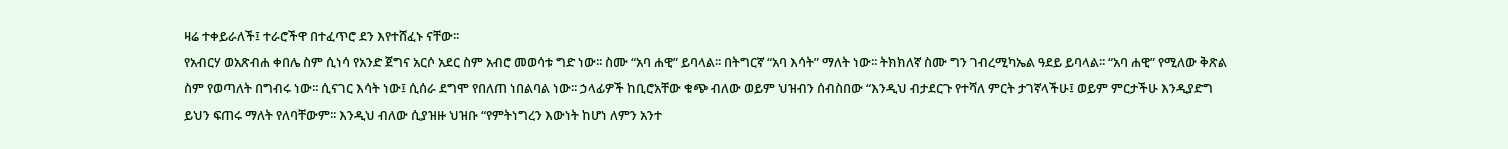ዛሬ ተቀይራለች፤ ተራሮችዋ በተፈጥሮ ደን እየተሸፈኑ ናቸው፡፡
የአብርሃ ወአጽብሐ ቀበሌ ስም ሲነሳ የአንድ ጀግና አርሶ አደር ስም አብሮ መወሳቱ ግድ ነው፡፡ ስሙ “አባ ሐዊ” ይባላል፡፡ በትግርኛ “አባ እሳት” ማለት ነው፡፡ ትክክለኛ ስሙ ግን ገብረሚካኤል ዓደይ ይባላል፡፡ “አባ ሐዊ” የሚለው ቅጽል ስም የወጣለት በግብሩ ነው፡፡ ሲናገር እሳት ነው፤ ሲሰራ ደግሞ የበለጠ ነበልባል ነው፡፡ ኃላፊዎች ከቢሮአቸው ቁጭ ብለው ወይም ህዝብን ሰብስበው “እንዲህ ብታደርጉ የተሻለ ምርት ታገኛላችሁ፤ ወይም ምርታችሁ እንዲያድግ ይህን ፍጠሩ ማለት የለባቸውም፡፡ እንዲህ ብለው ሲያዝዙ ህዝቡ “የምትነግረን እውነት ከሆነ ለምን አንተ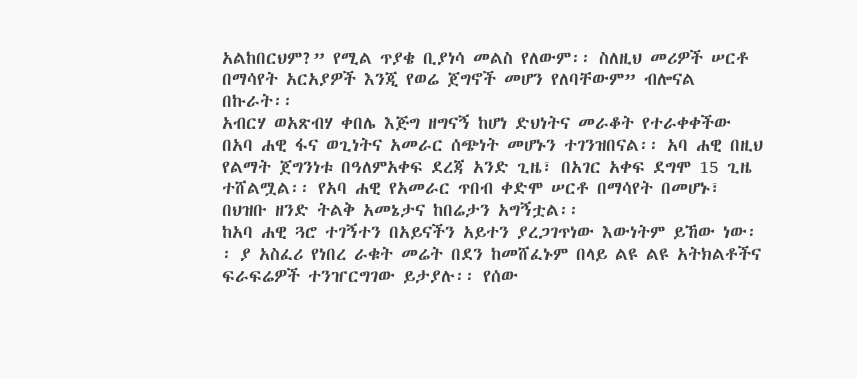አልከበርህም?” የሚል ጥያቄ ቢያነሳ መልስ የለውም፡፡ ስለዚህ መሪዎች ሠርቶ በማሳየት አርአያዎች እንጂ የወሬ ጀግኖች መሆን የለባቸውም” ብሎናል በኩራት፡፡
አብርሃ ወአጽብሃ ቀበሌ እጅግ ዘግናኝ ከሆነ ድህነትና መራቆት የተራቀቀችው በአባ ሐዊ ፋና ወጊነትና አመራር ሰጭነት መሆኑን ተገንዝበናል፡፡ አባ ሐዊ በዚህ የልማት ጀግንነቱ በዓለምአቀፍ ደረጃ አንድ ጊዜ፣ በአገር አቀፍ ደግሞ 15 ጊዜ ተሸልሟል፡፡ የአባ ሐዊ የአመራር ጥበብ ቀድሞ ሠርቶ በማሳየት በመሆኑ፣ በህዝቡ ዘንድ ትልቅ አመኔታና ከበሬታን አግኝቷል፡፡
ከአባ ሐዊ ጓሮ ተገኝተን በአይናችን አይተን ያረጋገጥነው እውነትም ይኸው ነው፡፡ ያ አስፈሪ የነበረ ራቁት መሬት በደን ከመሸፈኑም በላይ ልዩ ልዩ አትክልቶችና ፍራፍሬዎች ተንዠርግገው ይታያሉ፡፡ የሰው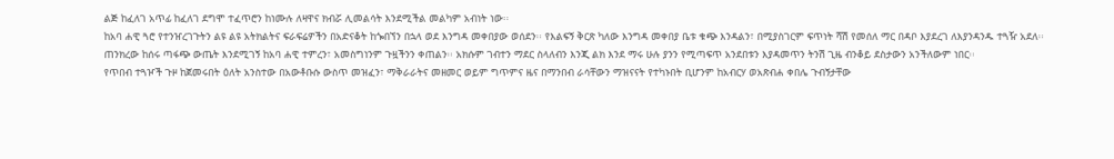ልጅ ከፈለገ አጥፊ ከፈለገ ደግሞ ተፈጥሮን ከነሙሉ ለዛዋና ክብሯ ሊመልሳት እንደሚችል መልካም አብነት ነው፡፡
ከአባ ሐዊ ጓሮ የተንዠረገጉትን ልዩ ልዩ አትክልትና ፍራፍሬዎችን በአድናቆት ከጐበኘን በኋላ ወደ እንግዳ መቀበያው ወሰደን፡፡ የእልፍኝ ቅርጽ ካለው እንግዳ መቀበያ ቤቱ ቁጭ እንዳልን፣ በሚያስገርም ፍጥነት ሻሽ የመሰለ ማር በዳቦ እያደረገ ለእያንዳንዱ ተጓዥ አደለ፡፡
ጠንክረው ከሰሩ ጣፋጭ ውጤት እንደሚገኝ ከአባ ሐዊ ተምረን፣ አመስግነንም ጉዟችንን ቀጠልን፡፡ አክሱም ገብተን ማደር ስላለብን እንጂ ልክ እንደ ማሩ ሁሉ ያንን የሚጣፍጥ አንደበቱን እያዳመጥን ትንሽ ጊዜ ብንቆይ ደስታውን አንችለውም ነበር፡፡
የጥበብ ተጓዦች ጉዞ ከጀመሩበት ዕለት አንስተው በአውቶቡሱ ውስጥ መዝፈን፣ ማቅራራትና መዘመር ወይም ግጥምና ዜና በማንበብ ራሳቸውን ማዝናናት የተካኑበት ቢሆንም ከአብርሃ ወአጽብሐ ቀበሌ ጉብኝታቸው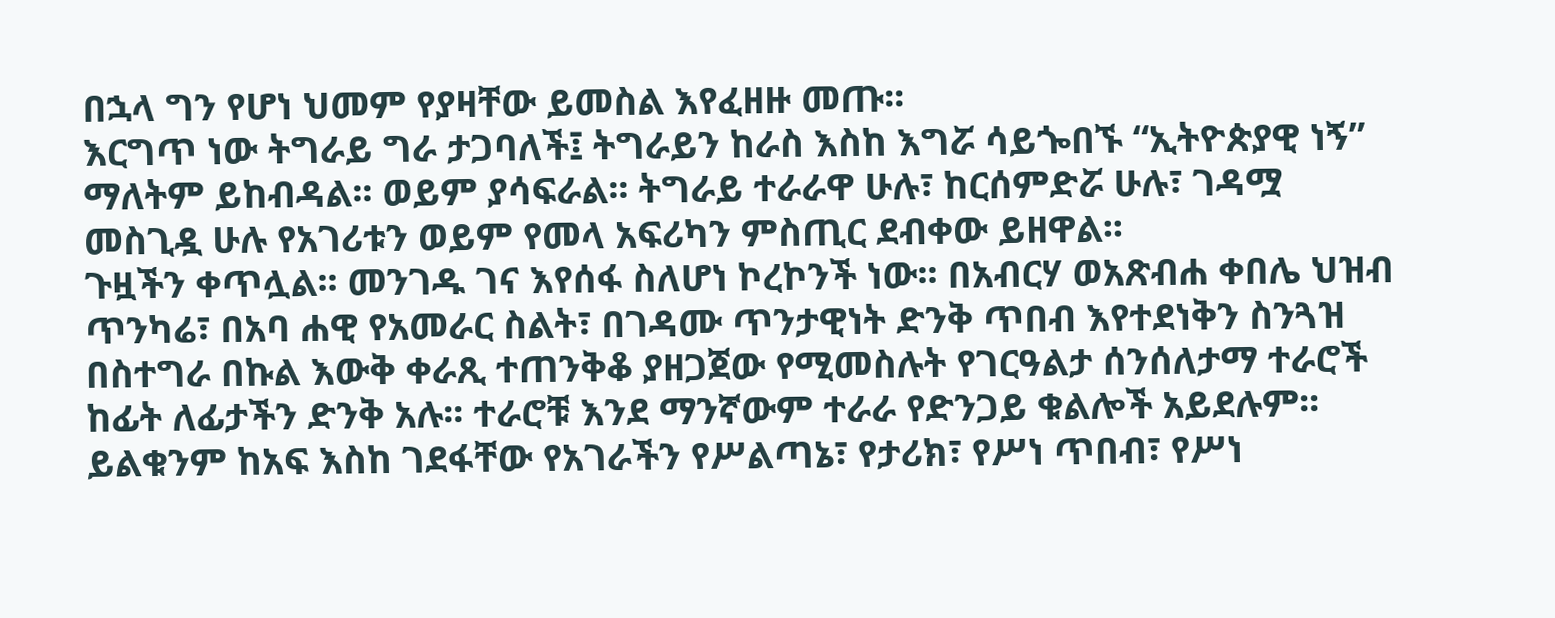በኋላ ግን የሆነ ህመም የያዛቸው ይመስል እየፈዘዙ መጡ፡፡
እርግጥ ነው ትግራይ ግራ ታጋባለች፤ ትግራይን ከራስ እስከ እግሯ ሳይጐበኙ “ኢትዮጵያዊ ነኝ” ማለትም ይከብዳል፡፡ ወይም ያሳፍራል፡፡ ትግራይ ተራራዋ ሁሉ፣ ከርሰምድሯ ሁሉ፣ ገዳሟ መስጊዷ ሁሉ የአገሪቱን ወይም የመላ አፍሪካን ምስጢር ደብቀው ይዘዋል፡፡
ጉዟችን ቀጥሏል፡፡ መንገዱ ገና እየሰፋ ስለሆነ ኮረኮንች ነው፡፡ በአብርሃ ወአጽብሐ ቀበሌ ህዝብ ጥንካሬ፣ በአባ ሐዊ የአመራር ስልት፣ በገዳሙ ጥንታዊነት ድንቅ ጥበብ እየተደነቅን ስንጓዝ በስተግራ በኩል እውቅ ቀራጺ ተጠንቅቆ ያዘጋጀው የሚመስሉት የገርዓልታ ሰንሰለታማ ተራሮች ከፊት ለፊታችን ድንቅ አሉ፡፡ ተራሮቹ እንደ ማንኛውም ተራራ የድንጋይ ቁልሎች አይደሉም፡፡ ይልቁንም ከአፍ እስከ ገደፋቸው የአገራችን የሥልጣኔ፣ የታሪክ፣ የሥነ ጥበብ፣ የሥነ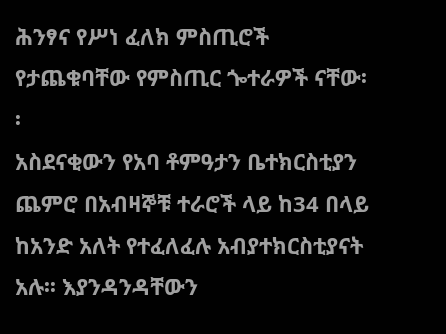ሕንፃና የሥነ ፈለክ ምስጢሮች የታጨቁባቸው የምስጢር ጐተራዎች ናቸው፡፡
አስደናቂውን የአባ ቶምዓታን ቤተክርስቲያን ጨምሮ በአብዛኞቹ ተራሮች ላይ ከ34 በላይ ከአንድ አለት የተፈለፈሉ አብያተክርስቲያናት አሉ፡፡ እያንዳንዳቸውን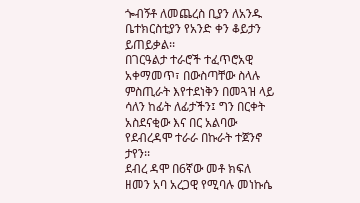ጐብኝቶ ለመጨረስ ቢያን ለአንዱ ቤተክርስቲያን የአንድ ቀን ቆይታን ይጠይቃል፡፡
በገርዓልታ ተራሮች ተፈጥሮአዊ አቀማመጥ፣ በውስጣቸው ስላሉ ምስጢራት እየተደነቅን በመጓዝ ላይ ሳለን ከፊት ለፊታችን፤ ግን በርቀት አስደናቂው እና በር አልባው የደብረዳሞ ተራራ በኩራት ተጀንኖ ታየን፡፡
ደብረ ዳሞ በ6ኛው መቶ ክፍለ ዘመን አባ አረጋዊ የሚባሉ መነኩሴ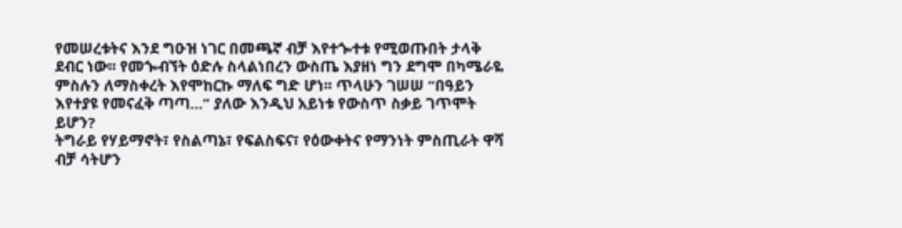የመሠረቱትና እንደ ግዑዝ ነገር በመጫኛ ብቻ እየተጐተቱ የሚወጡበት ታላቅ ደብር ነው፡፡ የመጐብኘት ዕድሉ ስላልነበረን ውስጤ እያዘነ ግን ደግሞ በካሜራዬ ምስሉን ለማስቀረት እየሞከርኩ ማለፍ ግድ ሆነ፡፡ ጥላሁን ገሠሠ “በዓይን እየተያዩ የመናፈቅ ጣጣ…” ያለው እንዲህ አይነቱ የውስጥ ስቃይ ገጥሞት ይሆን?
ትግራይ የሃይማኖት፣ የስልጣኔ፣ የፍልስፍና፣ የዕውቀትና የማንነት ምስጢራት ዋሻ ብቻ ሳትሆን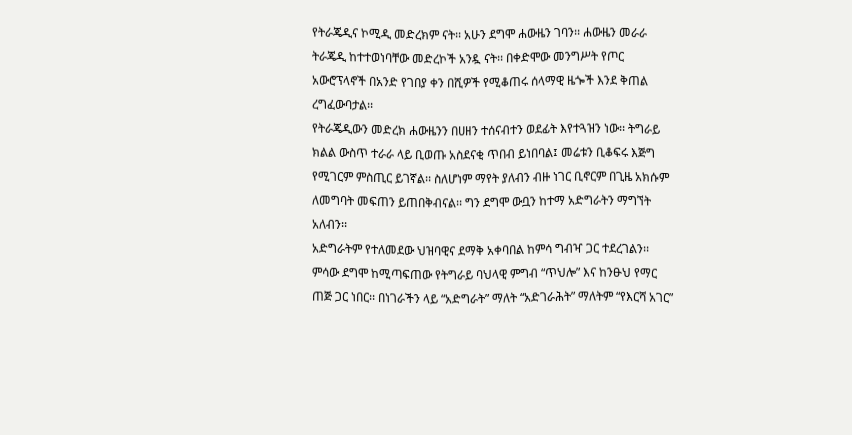የትራጄዲና ኮሚዲ መድረክም ናት፡፡ አሁን ደግሞ ሐውዜን ገባን፡፡ ሐውዜን መራራ ትራጄዲ ከተተወነባቸው መድረኮች አንዷ ናት፡፡ በቀድሞው መንግሥት የጦር አውሮፕላኖች በአንድ የገበያ ቀን በሺዎች የሚቆጠሩ ሰላማዊ ዜጐች እንደ ቅጠል ረግፈውባታል፡፡
የትራጄዲውን መድረክ ሐውዜንን በሀዘን ተሰናብተን ወደፊት እየተጓዝን ነው፡፡ ትግራይ ክልል ውስጥ ተራራ ላይ ቢወጡ አስደናቂ ጥበብ ይነበባል፤ መሬቱን ቢቆፍሩ እጅግ የሚገርም ምስጢር ይገኛል፡፡ ስለሆነም ማየት ያለብን ብዙ ነገር ቢኖርም በጊዜ አክሱም ለመግባት መፍጠን ይጠበቅብናል፡፡ ግን ደግሞ ውቧን ከተማ አድግራትን ማግኘት አለብን፡፡
አድግራትም የተለመደው ህዝባዊና ደማቅ አቀባበል ከምሳ ግብዣ ጋር ተደረገልን፡፡ ምሳው ደግሞ ከሚጣፍጠው የትግራይ ባህላዊ ምግብ “ጥህሎ” እና ከንፁህ የማር ጠጅ ጋር ነበር፡፡ በነገራችን ላይ “አድግራት” ማለት “አድገራሕት” ማለትም “የእርሻ አገር”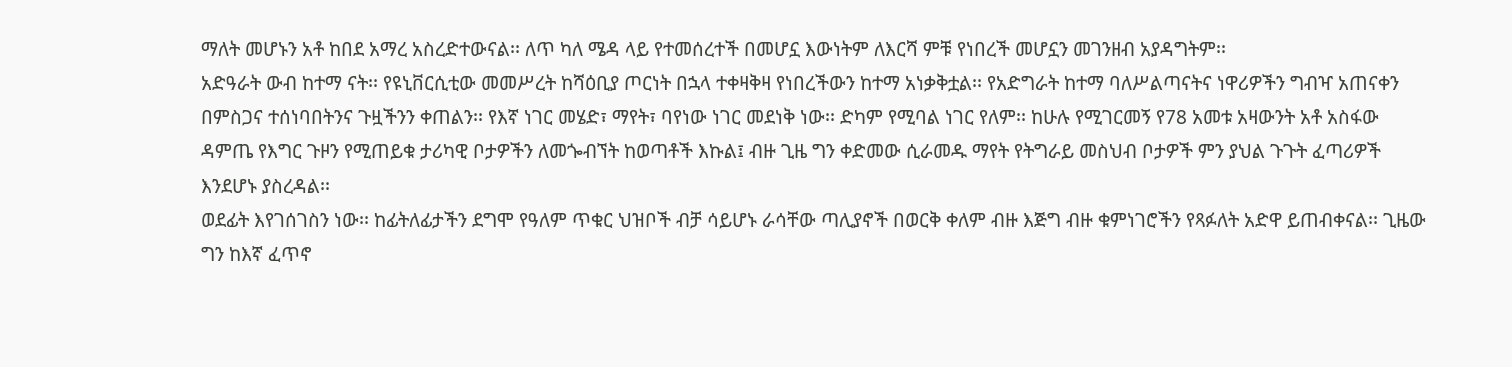ማለት መሆኑን አቶ ከበደ አማረ አስረድተውናል፡፡ ለጥ ካለ ሜዳ ላይ የተመሰረተች በመሆኗ እውነትም ለእርሻ ምቹ የነበረች መሆኗን መገንዘብ አያዳግትም፡፡
አድዓራት ውብ ከተማ ናት፡፡ የዩኒቨርሲቲው መመሥረት ከሻዕቢያ ጦርነት በኋላ ተቀዛቅዛ የነበረችውን ከተማ አነቃቅቷል፡፡ የአድግራት ከተማ ባለሥልጣናትና ነዋሪዎችን ግብዣ አጠናቀን በምስጋና ተሰነባበትንና ጉዟችንን ቀጠልን፡፡ የእኛ ነገር መሄድ፣ ማየት፣ ባየነው ነገር መደነቅ ነው፡፡ ድካም የሚባል ነገር የለም፡፡ ከሁሉ የሚገርመኝ የ78 አመቱ አዛውንት አቶ አስፋው ዳምጤ የእግር ጉዞን የሚጠይቁ ታሪካዊ ቦታዎችን ለመጐብኘት ከወጣቶች እኩል፤ ብዙ ጊዜ ግን ቀድመው ሲራመዱ ማየት የትግራይ መስህብ ቦታዎች ምን ያህል ጉጉት ፈጣሪዎች እንደሆኑ ያስረዳል፡፡
ወደፊት እየገሰገስን ነው፡፡ ከፊትለፊታችን ደግሞ የዓለም ጥቁር ህዝቦች ብቻ ሳይሆኑ ራሳቸው ጣሊያኖች በወርቅ ቀለም ብዙ እጅግ ብዙ ቁምነገሮችን የጻፉለት አድዋ ይጠብቀናል፡፡ ጊዜው ግን ከእኛ ፈጥኖ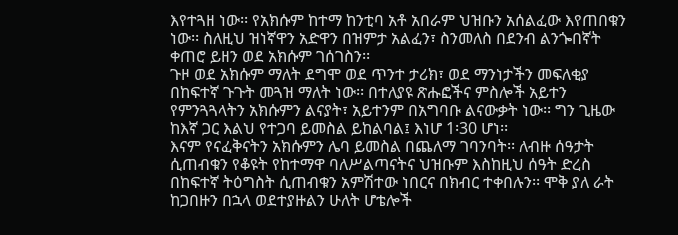እየተጓዘ ነው፡፡ የአክሱም ከተማ ከንቲባ አቶ አበራም ህዝቡን አሰልፈው እየጠበቁን ነው፡፡ ስለዚህ ዝነኛዋን አድዋን በዝምታ አልፈን፣ ስንመለስ በደንብ ልንጐበኛት ቀጠሮ ይዘን ወደ አክሱም ገሰገስን፡፡
ጉዞ ወደ አክሱም ማለት ደግሞ ወደ ጥንተ ታሪክ፣ ወደ ማንነታችን መፍለቂያ በከፍተኛ ጉጉት መጓዝ ማለት ነው፡፡ በተለያዩ ጽሑፎችና ምስሎች አይተን የምንጓጓላትን አክሱምን ልናያት፣ አይተንም በአግባቡ ልናውቃት ነው፡፡ ግን ጊዜው ከእኛ ጋር እልህ የተጋባ ይመስል ይከልባል፤ እነሆ 1፡30 ሆነ፡፡
እናም የናፈቅናትን አክሱምን ሌባ ይመስል በጨለማ ገባንባት፡፡ ለብዙ ሰዓታት ሲጠብቁን የቆዩት የከተማዋ ባለሥልጣናትና ህዝቡም እስከዚህ ሰዓት ድረስ በከፍተኛ ትዕግስት ሲጠብቁን አምሽተው ነበርና በክብር ተቀበሉን፡፡ ሞቅ ያለ ራት ከጋበዙን በኋላ ወደተያዙልን ሁለት ሆቴሎች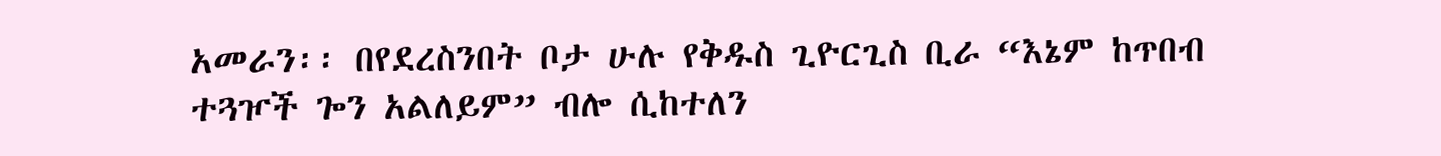አመራን፡፡ በየደረስንበት ቦታ ሁሉ የቅዱስ ጊዮርጊስ ቢራ “እኔም ከጥበብ ተጓዦች ጐን አልለይም” ብሎ ሲከተለን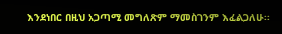እንደነበር በዚህ አጋጣሚ መግለጽም ማመስገንም እፈልጋለሁ፡፡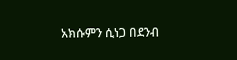አክሱምን ሲነጋ በደንብ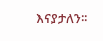እናያታለን፡፡